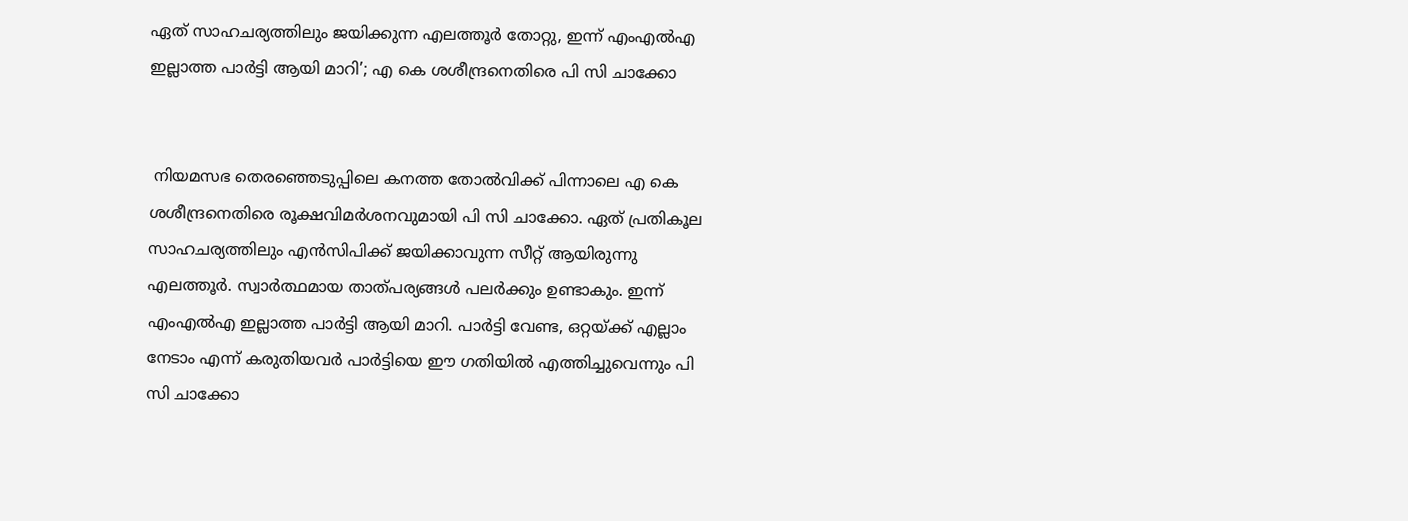ഏത് സാഹചര്യത്തിലും ജയിക്കുന്ന എലത്തൂർ തോറ്റു, ഇന്ന് എംഎൽഎ ഇല്ലാത്ത പാർട്ടി ആയി മാറി’; എ കെ ശശീന്ദ്രനെതിരെ പി സി ചാക്കോ


 നിയമസഭ തെരഞ്ഞെടുപ്പിലെ കനത്ത തോൽവിക്ക് പിന്നാലെ എ കെ ശശീന്ദ്രനെതിരെ രൂക്ഷവിമർശനവുമായി പി സി ചാക്കോ. ഏത് പ്രതികൂല സാഹചര്യത്തിലും എൻസിപിക്ക് ജയിക്കാവുന്ന സീറ്റ് ആയിരുന്നു എലത്തൂർ. സ്വാർത്ഥമായ താത്പര്യങ്ങൾ പലർക്കും ഉണ്ടാകും. ഇന്ന് എംഎൽഎ ഇല്ലാത്ത പാർട്ടി ആയി മാറി. പാർട്ടി വേണ്ട, ഒറ്റയ്ക്ക് എല്ലാം നേടാം എന്ന് കരുതിയവർ പാർട്ടിയെ ഈ ഗതിയിൽ എത്തിച്ചുവെന്നും പി സി ചാക്കോ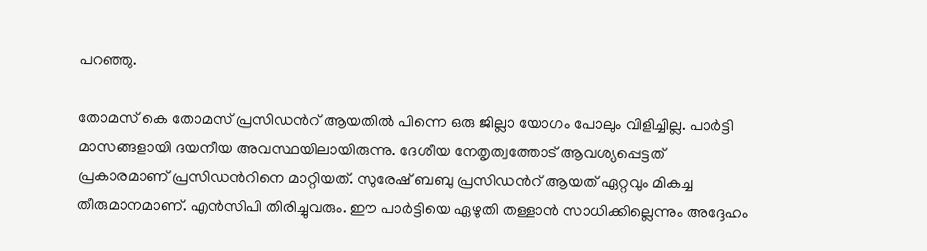പറഞ്ഞു.

തോമസ് കെ തോമസ് പ്രസിഡന്‍റ് ആയതിൽ പിന്നെ ഒരു ജില്ലാ യോഗം പോലും വിളിച്ചില്ല. പാർട്ടി മാസങ്ങളായി ദയനീയ അവസ്ഥയിലായിരുന്നു. ദേശീയ നേതൃത്വത്തോട് ആവശ്യപ്പെട്ടത് പ്രകാരമാണ് പ്രസിഡന്‍റിനെ മാറ്റിയത്. സുരേഷ് ബബു പ്രസിഡന്‍റ് ആയത് ഏറ്റവും മികച്ച തീരുമാനമാണ്. എൻസിപി തിരിച്ചുവരും. ഈ പാർട്ടിയെ ഏഴുതി തള്ളാൻ സാധിക്കില്ലെന്നും അദ്ദേഹം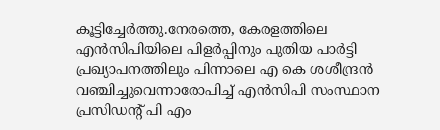കൂട്ടിച്ചേർത്തു.നേരത്തെ, കേരളത്തിലെ എൻസിപിയിലെ പിളർപ്പിനും പുതിയ പാർട്ടി പ്രഖ്യാപനത്തിലും പിന്നാലെ എ കെ ശശീന്ദ്രന്‍ വഞ്ചിച്ചുവെന്നാരോപിച്ച് എൻസിപി സംസ്ഥാന പ്രസിഡന്‍റ് പി എം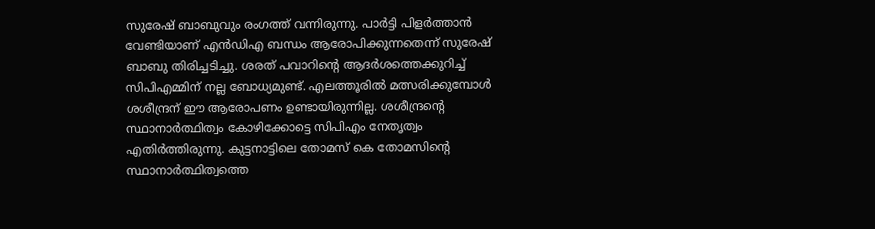സുരേഷ് ബാബുവും രംഗത്ത് വന്നിരുന്നു. പാര്‍ട്ടി പിളര്‍ത്താൻ വേണ്ടിയാണ് എന്‍ഡിഎ ബന്ധം ആരോപിക്കുന്നതെന്ന് സുരേഷ് ബാബു തിരിച്ചടിച്ചു. ശരത് പവാറിന്‍റെ ആദര്‍ശത്തെക്കുറിച്ച് സിപിഎമ്മിന് നല്ല ബോധ്യമുണ്ട്. എലത്തൂരില്‍ മത്സരിക്കുമ്പോള്‍ ശശീന്ദ്രന് ഈ ആരോപണം ഉണ്ടായിരുന്നില്ല. ശശീന്ദ്രന്‍റെ സ്ഥാനാര്‍ത്ഥിത്വം കോഴിക്കോട്ടെ സിപിഎം നേതൃത്വം എതിര്‍ത്തിരുന്നു. കുട്ടനാട്ടിലെ തോമസ് കെ തോമസിന്റെ സ്ഥാനാര്‍ത്ഥിത്വത്തെ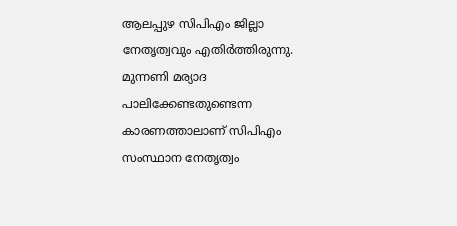ആലപ്പുഴ സിപിഎം ജില്ലാ നേതൃത്വവും എതിര്‍ത്തിരുന്നു. മുന്നണി മര്യാദ പാലിക്കേണ്ടതുണ്ടെന്ന കാരണത്താലാണ് സിപിഎം സംസ്ഥാന നേതൃത്വം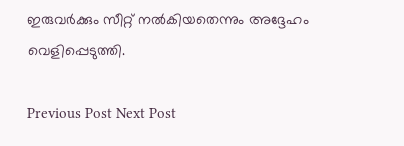ഇരുവര്‍ക്കും സീറ്റ് നല്‍കിയതെന്നും അദ്ദേഹം വെളിപ്പെടുത്തി.

Previous Post Next Post